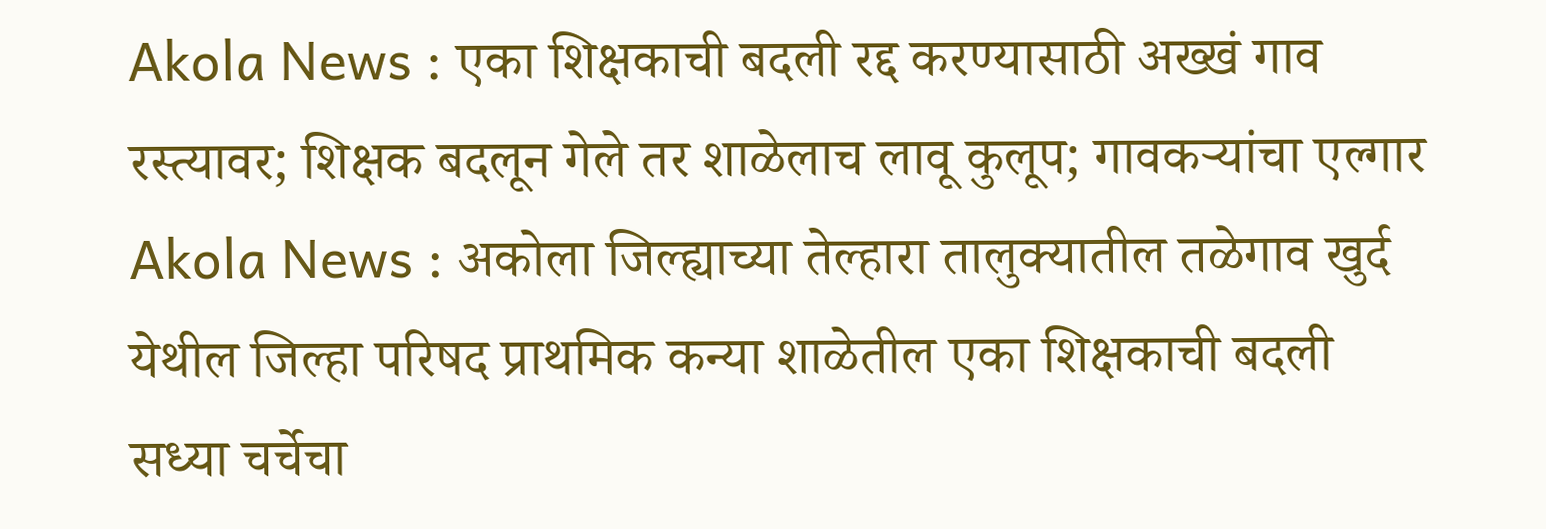Akola News : एका शिक्षकाची बदली रद्द करण्यासाठी अख्खं गाव रस्त्यावर; शिक्षक बदलून गेले तर शाळेलाच लावू कुलूप; गावकऱ्यांचा एल्गार
Akola News : अकोला जिल्ह्याच्या तेल्हारा तालुक्यातील तळेगाव खुर्द येथील जिल्हा परिषद प्राथमिक कन्या शाळेतील एका शिक्षकाची बदली सध्या चर्चेचा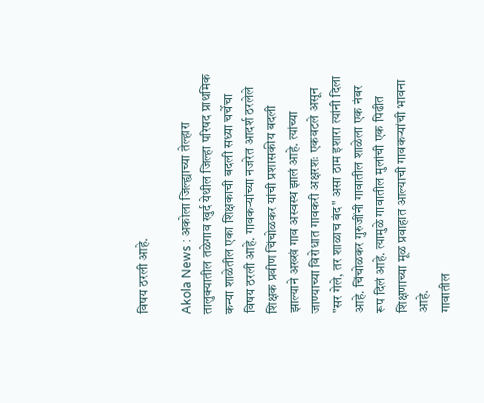विषय ठरली आहे.

Akola News : अकोला जिल्ह्याच्या तेल्हारा तालुक्यातील तळेगाव खुर्द येथील जिल्हा परिषद प्राथमिक कन्या शाळेतील एका शिक्षकाची बदली सध्या चर्चेचा विषय ठरली आहे. गावकऱ्यांच्या नजरेत आदर्श ठरलेले शिक्षक प्रवीण चिंचोळकर यांची प्रशासकीय बदली झाल्याने अख्खं गाव अस्वस्थ झालं आहे. त्यांच्या जाण्याच्या विरोधात गावकरी अक्षरशः एकवटले असून "सर गेले, तर शाळाच बंद" असा ठाम इशारा त्यांनी दिला आहे. चिंचोळकर गुरुजींनी गावातील शाळेला एक नंबर रूप दिलं आहे. त्यामुळे गावातील मुलांची एक पिढीत शिक्षणाच्या मूळ प्रवाहात आल्याची गावकऱ्यांची भावना आहे.
गावातील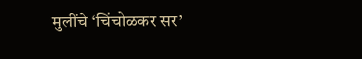मुलींचे ‘चिंचोळकर सर’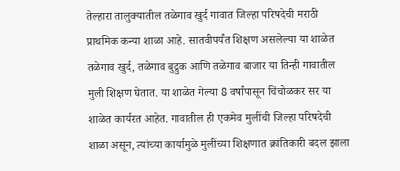तेल्हारा तालुक्यातील तळेगाव खुर्द गावात जिल्हा परिषदेची मराठी प्राथमिक कन्या शाळा आहे. सातवीपर्यंत शिक्षण असलेल्या या शाळेत तळेगाव खुर्द, तळेगाव बुद्रुक आणि तळेगाव बाजार या तिन्ही गावातील मुली शिक्षण घेतात. या शाळेत गेल्या 8 वर्षांपासून चिंचोळकर सर या शाळेत कार्यरत आहेत. गावातील ही एकमेव मुलींची जिल्हा परिषदेची शाळा असून, त्यांच्या कार्यामुळे मुलींच्या शिक्षणात क्रांतिकारी बदल झाला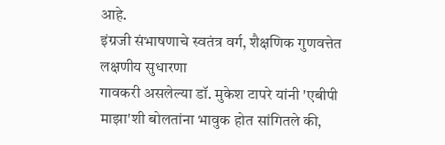आहे.
इंग्रजी संभाषणाचे स्वतंत्र वर्ग, शैक्षणिक गुणवत्तेत लक्षणीय सुधारणा
गावकरी असलेल्या डॉ. मुकेश टापरे यांनी 'एबीपी माझा'शी बोलतांना भावुक होत सांगितले की,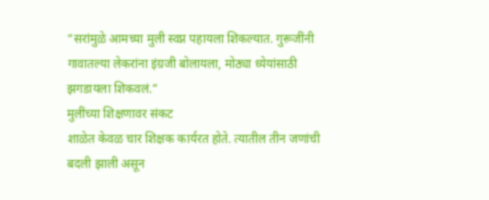“सरांमुळे आमच्या मुली स्वप्न पहायला शिकल्यात. गुरूजींनी गावातल्या लेकरांना इंग्रजी बोलायला, मोठ्या ध्येयांसाठी झगडायला शिकवलं.”
मुलींच्या शिक्षणावर संकट
शाळेत केवळ चार शिक्षक कार्यरत होते. त्यातील तीन जणांची बदली झाली असून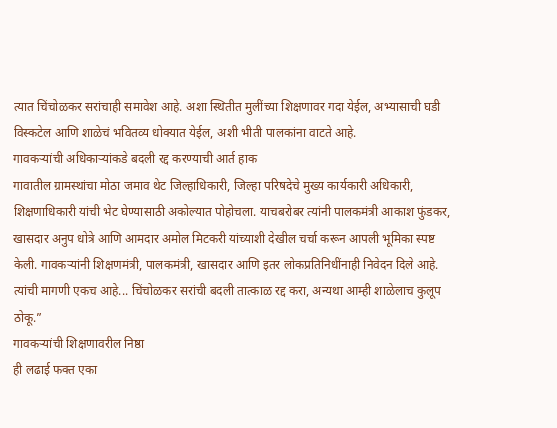त्यात चिंचोळकर सरांचाही समावेश आहे. अशा स्थितीत मुलींच्या शिक्षणावर गदा येईल, अभ्यासाची घडी विस्कटेल आणि शाळेचं भवितव्य धोक्यात येईल, अशी भीती पालकांना वाटते आहे.
गावकऱ्यांची अधिकाऱ्यांकडे बदली रद्द करण्याची आर्त हाक
गावातील ग्रामस्थांचा मोठा जमाव थेट जिल्हाधिकारी, जिल्हा परिषदेचे मुख्य कार्यकारी अधिकारी, शिक्षणाधिकारी यांची भेट घेण्यासाठी अकोल्यात पोहोचला. याचबरोबर त्यांनी पालकमंत्री आकाश फुंडकर, खासदार अनुप धोत्रे आणि आमदार अमोल मिटकरी यांच्याशी देखील चर्चा करून आपली भूमिका स्पष्ट केली. गावकऱ्यांनी शिक्षणमंत्री, पालकमंत्री, खासदार आणि इतर लोकप्रतिनिधींनाही निवेदन दिले आहे. त्यांची मागणी एकच आहे... चिंचोळकर सरांची बदली तात्काळ रद्द करा, अन्यथा आम्ही शाळेलाच कुलूप ठोकू.”
गावकऱ्यांची शिक्षणावरील निष्ठा
ही लढाई फक्त एका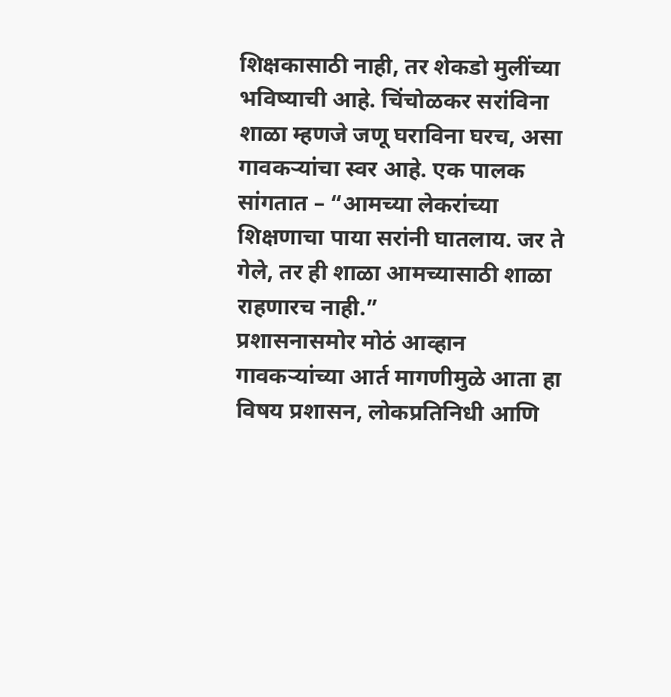शिक्षकासाठी नाही, तर शेकडो मुलींच्या भविष्याची आहे. चिंचोळकर सरांविना शाळा म्हणजे जणू घराविना घरच, असा गावकऱ्यांचा स्वर आहे. एक पालक सांगतात – “आमच्या लेकरांच्या शिक्षणाचा पाया सरांनी घातलाय. जर ते गेले, तर ही शाळा आमच्यासाठी शाळा राहणारच नाही.”
प्रशासनासमोर मोठं आव्हान
गावकऱ्यांच्या आर्त मागणीमुळे आता हा विषय प्रशासन, लोकप्रतिनिधी आणि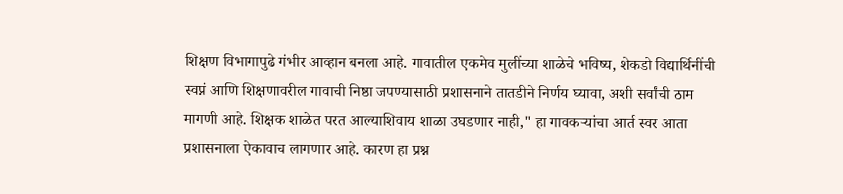शिक्षण विभागापुढे गंभीर आव्हान बनला आहे. गावातील एकमेव मुलींच्या शाळेचे भविष्य, शेकडो विद्यार्थिनींची स्वप्नं आणि शिक्षणावरील गावाची निष्ठा जपण्यासाठी प्रशासनाने तातडीने निर्णय घ्यावा, अशी सर्वांची ठाम मागणी आहे. शिक्षक शाळेत परत आल्याशिवाय शाळा उघडणार नाही," हा गावकऱ्यांचा आर्त स्वर आता प्रशासनाला ऐकावाच लागणार आहे. कारण हा प्रश्न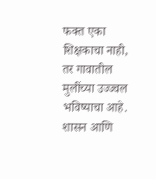फक्त एका शिक्षकाचा नाही, तर गावातील मुलींच्या उज्ज्वल भविष्याचा आहे. शासन आणि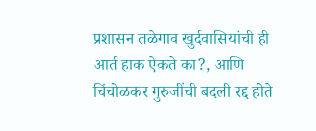प्रशासन तळेगाव खुर्दवासियांची ही आर्त हाक ऐकते का?, आणि चिंचोळकर गुरुजींची बदली रद्द होते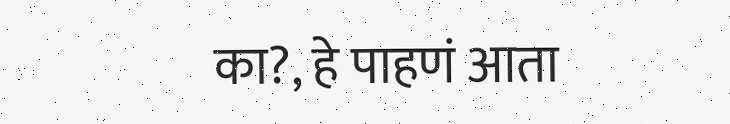का?, हे पाहणं आता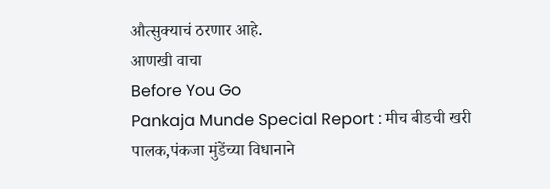औत्सुक्याचं ठरणार आहे.
आणखी वाचा
Before You Go
Pankaja Munde Special Report : मीच बीडची खरी पालक,पंकजा मुंडेंच्या विधानाने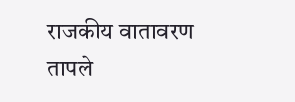राजकीय वातावरण तापले